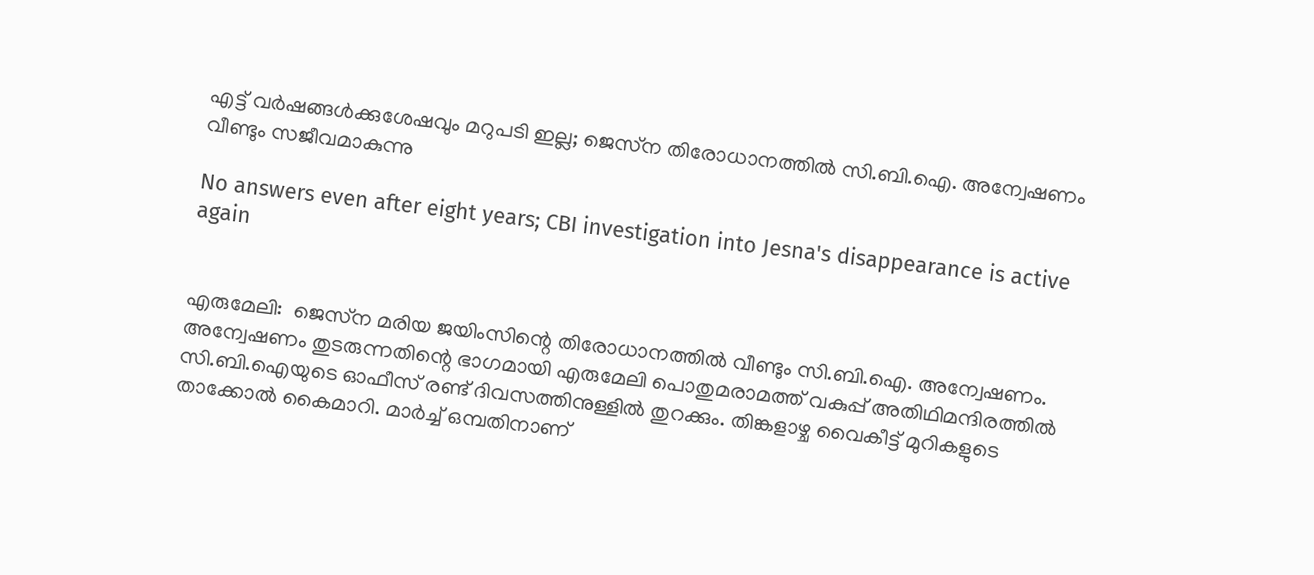എട്ട് വർഷങ്ങൾക്കുശേഷവും മറുപടി ഇല്ല; ജെസ്‌ന തിരോധാനത്തിൽ സി.ബി.ഐ. അന്വേഷണം വീണ്ടും സജീവമാകുന്നു

No answers even after eight years; CBI investigation into Jesna's disappearance is active again


എരുമേലി:  ജെസ്‌ന മരിയ ജയിംസിന്റെ തിരോധാനത്തിൽ വീണ്ടും സി.ബി.ഐ. അന്വേഷണം. അന്വേഷണം തുടരുന്നതിന്റെ ഭാഗമായി എരുമേലി പൊതുമരാമത്ത് വകുപ്പ് അതിഥിമന്ദിരത്തിൽ സി.ബി.ഐയുടെ ഓഫീസ് രണ്ട് ദിവസത്തിനുള്ളിൽ തുറക്കും. തിങ്കളാഴ്ച വൈകീട്ട് മുറികളുടെ താക്കോൽ കൈമാറി. മാർച്ച് ഒമ്പതിനാണ്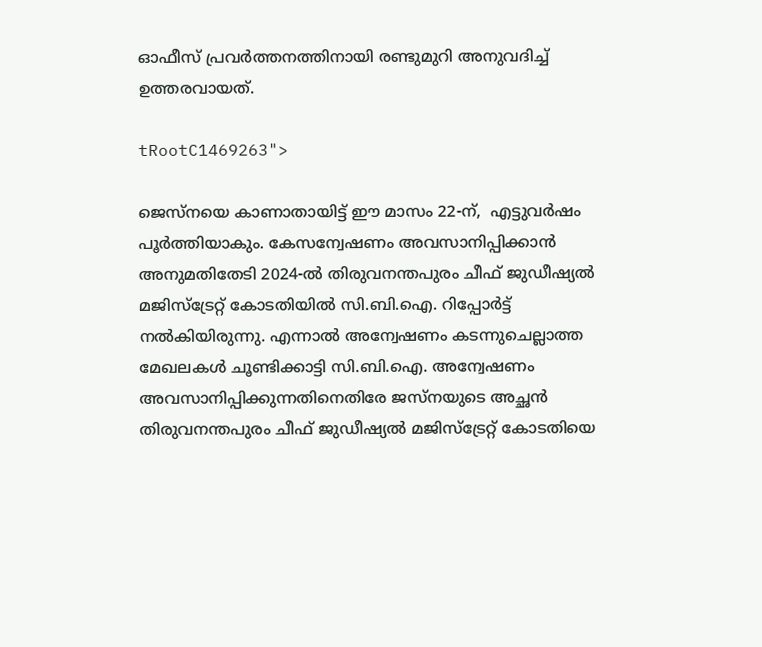ഓഫീസ് പ്രവർത്തനത്തിനായി രണ്ടുമുറി അനുവദിച്ച് ഉത്തരവായത്.

tRootC1469263">

ജെസ്‌നയെ കാണാതായിട്ട് ഈ മാസം 22-ന്,  എട്ടുവർഷം പൂർത്തിയാകും. കേസന്വേഷണം അവസാനിപ്പിക്കാൻ അനുമതിതേടി 2024-ൽ തിരുവനന്തപുരം ചീഫ് ജുഡീഷ്യൽ മജിസ്‌ട്രേറ്റ് കോടതിയിൽ സി.ബി.ഐ. റിപ്പോർട്ട് നൽകിയിരുന്നു. എന്നാൽ അന്വേഷണം കടന്നുചെല്ലാത്ത മേഖലകൾ ചൂണ്ടിക്കാട്ടി സി.ബി.ഐ. അന്വേഷണം അവസാനിപ്പിക്കുന്നതിനെതിരേ ജസ്‌നയുടെ അച്ഛൻ തിരുവനന്തപുരം ചീഫ് ജുഡീഷ്യൽ മജിസ്‌ട്രേറ്റ് കോടതിയെ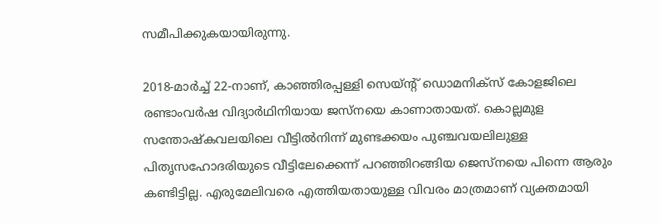സമീപിക്കുകയായിരുന്നു.

2018-മാർച്ച് 22-നാണ്, കാഞ്ഞിരപ്പള്ളി സെയ്ന്റ് ഡൊമനിക്സ് കോളജിലെ രണ്ടാംവർഷ വിദ്യാർഥിനിയായ ജസ്നയെ കാണാതായത്. കൊല്ലമുള സന്തോഷ്‌കവലയിലെ വീട്ടിൽനിന്ന് മുണ്ടക്കയം പുഞ്ചവയലിലുള്ള പിതൃസഹോദരിയുടെ വീട്ടിലേക്കെന്ന് പറഞ്ഞിറങ്ങിയ ജെസ്‌നയെ പിന്നെ ആരും കണ്ടിട്ടില്ല. എരുമേലിവരെ എത്തിയതായുള്ള വിവരം മാത്രമാണ് വ്യക്തമായി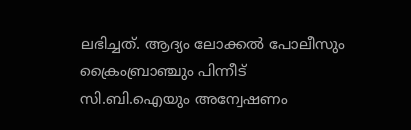ലഭിച്ചത്. ആദ്യം ലോക്കൽ പോലീസും ക്രൈംബ്രാഞ്ചും പിന്നീട് സി.ബി.ഐയും അന്വേഷണം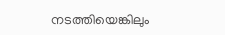നടത്തിയെങ്കിലും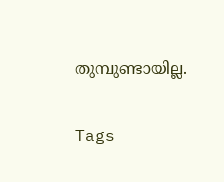തുമ്പുണ്ടായില്ല.


Tags